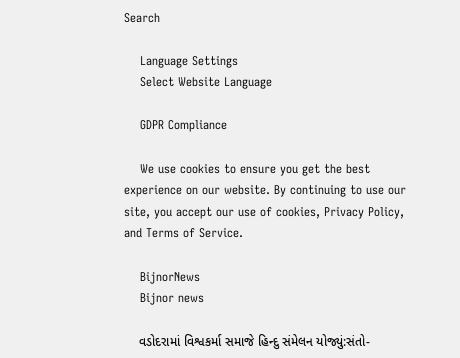Search

    Language Settings
    Select Website Language

    GDPR Compliance

    We use cookies to ensure you get the best experience on our website. By continuing to use our site, you accept our use of cookies, Privacy Policy, and Terms of Service.

    BijnorNews
    Bijnor news

    વડોદરામાં વિશ્વકર્મા સમાજે હિન્દુ સંમેલન યોજ્યું:સંતો-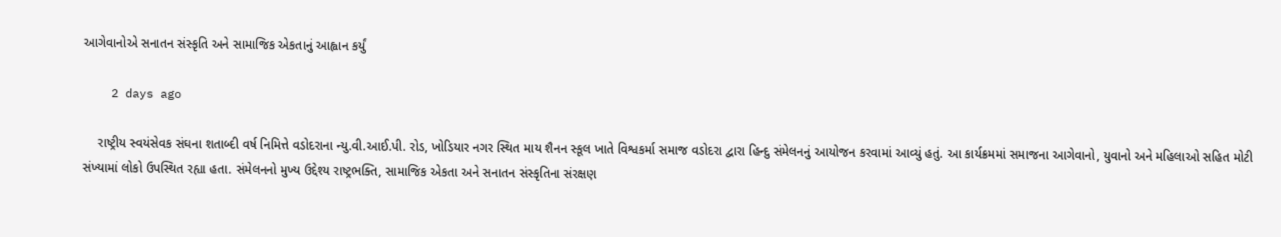આગેવાનોએ સનાતન સંસ્કૃતિ અને સામાજિક એકતાનું આહ્વાન કર્યું

    2 days ago

    રાષ્ટ્રીય સ્વયંસેવક સંઘના શતાબ્દી વર્ષ નિમિત્તે વડોદરાના ન્યુ.વી.આઈ.પી. રોડ, ખોડિયાર નગર સ્થિત માય શૈનન સ્કૂલ ખાતે વિશ્વકર્મા સમાજ વડોદરા દ્વારા હિન્દુ સંમેલનનું આયોજન કરવામાં આવ્યું હતું. આ કાર્યક્રમમાં સમાજના આગેવાનો, યુવાનો અને મહિલાઓ સહિત મોટી સંખ્યામાં લોકો ઉપસ્થિત રહ્યા હતા. સંમેલનનો મુખ્ય ઉદ્દેશ્ય રાષ્ટ્રભક્તિ, સામાજિક એકતા અને સનાતન સંસ્કૃતિના સંરક્ષણ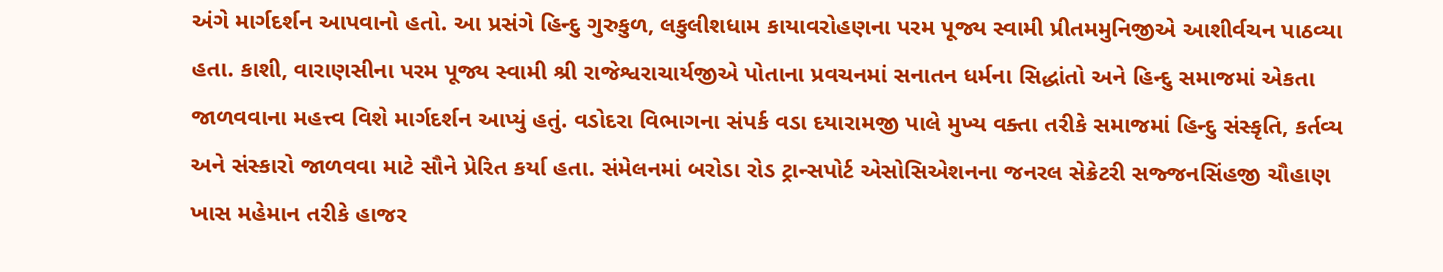અંગે માર્ગદર્શન આપવાનો હતો. આ પ્રસંગે હિન્દુ ગુરુકુળ, લકુલીશધામ કાયાવરોહણના પરમ પૂજ્ય સ્વામી પ્રીતમમુનિજીએ આશીર્વચન પાઠવ્યા હતા. કાશી, વારાણસીના પરમ પૂજ્ય સ્વામી શ્રી રાજેશ્વરાચાર્યજીએ પોતાના પ્રવચનમાં સનાતન ધર્મના સિદ્ધાંતો અને હિન્દુ સમાજમાં એકતા જાળવવાના મહત્ત્વ વિશે માર્ગદર્શન આપ્યું હતું. વડોદરા વિભાગના સંપર્ક વડા દયારામજી પાલે મુખ્ય વક્તા તરીકે સમાજમાં હિન્દુ સંસ્કૃતિ, કર્તવ્ય અને સંસ્કારો જાળવવા માટે સૌને પ્રેરિત કર્યા હતા. સંમેલનમાં બરોડા રોડ ટ્રાન્સપોર્ટ એસોસિએશનના જનરલ સેક્રેટરી સજ્જનસિંહજી ચૌહાણ ખાસ મહેમાન તરીકે હાજર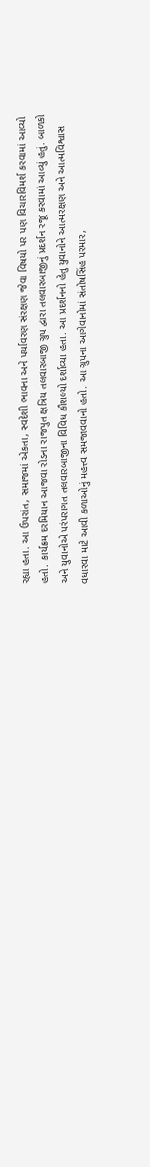રહ્યા હતા. આ ઉપરાંત, સમાજમાં એકતા, સ્વદેશી ભાવના અને પર્યાવરણ સંરક્ષણ જેવા વિષયો પર પણ વિચારવિમર્શ કરવામાં આવ્યો હતો. કાર્યક્રમ દરમિયાન આજવા રોડના રાજપુત ક્ષત્રિય તલવારબાજી ગ્રુપ દ્વારા તલવારબાજીનું પ્રદર્શન રજૂ કરવામાં આવ્યું હતું. બાળકો અને યુવાનોએ પરંપરાગત તલવારબાજીના વિવિધ કૌશલ્યો દર્શાવ્યા હતા. આ પ્રદર્શનનો હેતુ યુવાનોને આત્મરક્ષણ અને આત્મવિશ્વાસ વધારવા માટે આવી કળાઓનું મહત્ત્વ સમજાવવાનો હતો. આ ગ્રુપના આગેવાનોમાં સંતોષસિંહ પરમાર,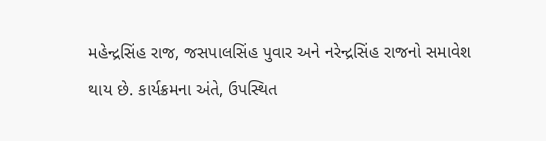મહેન્દ્રસિંહ રાજ, જસપાલસિંહ પુવાર અને નરેન્દ્રસિંહ રાજનો સમાવેશ થાય છે. કાર્યક્રમના અંતે, ઉપસ્થિત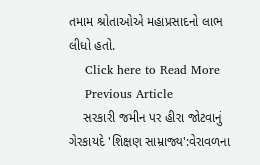તમામ શ્રોતાઓએ મહાપ્રસાદનો લાભ લીધો હતો.
    Click here to Read More
    Previous Article
    સરકારી જમીન પર હીરા જોટવાનું ગેરકાયદે 'શિક્ષણ સામ્રાજ્ય':વેરાવળના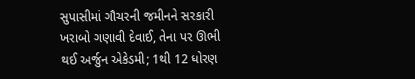સુપાસીમાં ગૌચરની જમીનને સરકારી ખરાબો ગણાવી દેવાઈ, તેના પર ઊભી થઈ અર્જુન એકેડમી; 1થી 12 ધોરણ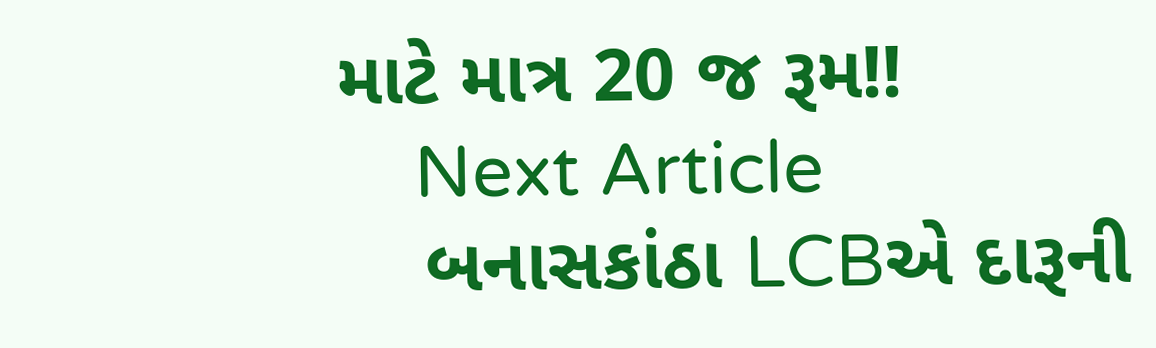માટે માત્ર 20 જ રૂમ!!
    Next Article
    બનાસકાંઠા LCBએ દારૂની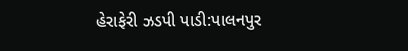હેરાફેરી ઝડપી પાડી:પાલનપુર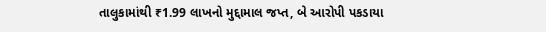તાલુકામાંથી ₹1.99 લાખનો મુદ્દામાલ જપ્ત, બે આરોપી પકડાયા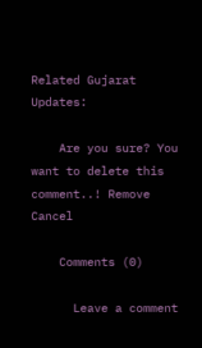Related Gujarat Updates:

    Are you sure? You want to delete this comment..! Remove Cancel

    Comments (0)

      Leave a comment